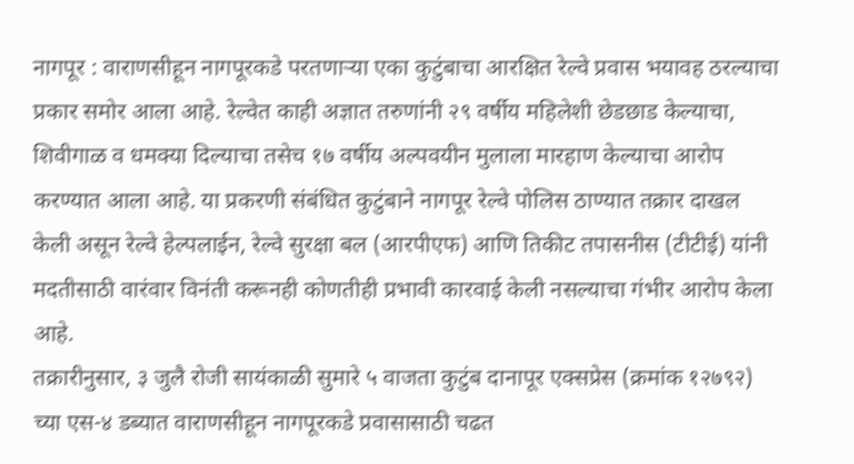नागपूर : वाराणसीहून नागपूरकडे परतणाऱ्या एका कुटुंबाचा आरक्षित रेल्वे प्रवास भयावह ठरल्याचा प्रकार समोर आला आहे. रेल्वेत काही अज्ञात तरुणांनी २९ वर्षीय महिलेशी छेडछाड केल्याचा, शिवीगाळ व धमक्या दिल्याचा तसेच १७ वर्षीय अल्पवयीन मुलाला मारहाण केल्याचा आरोप करण्यात आला आहे. या प्रकरणी संबंधित कुटुंबाने नागपूर रेल्वे पोलिस ठाण्यात तक्रार दाखल केली असून रेल्वे हेल्पलाईन, रेल्वे सुरक्षा बल (आरपीएफ) आणि तिकीट तपासनीस (टीटीई) यांनी मदतीसाठी वारंवार विनंती करूनही कोणतीही प्रभावी कारवाई केली नसल्याचा गंभीर आरोप केला आहे.
तक्रारीनुसार, ३ जुलै रोजी सायंकाळी सुमारे ५ वाजता कुटुंब दानापूर एक्सप्रेस (क्रमांक १२७९२) च्या एस-४ डब्यात वाराणसीहून नागपूरकडे प्रवासासाठी चढत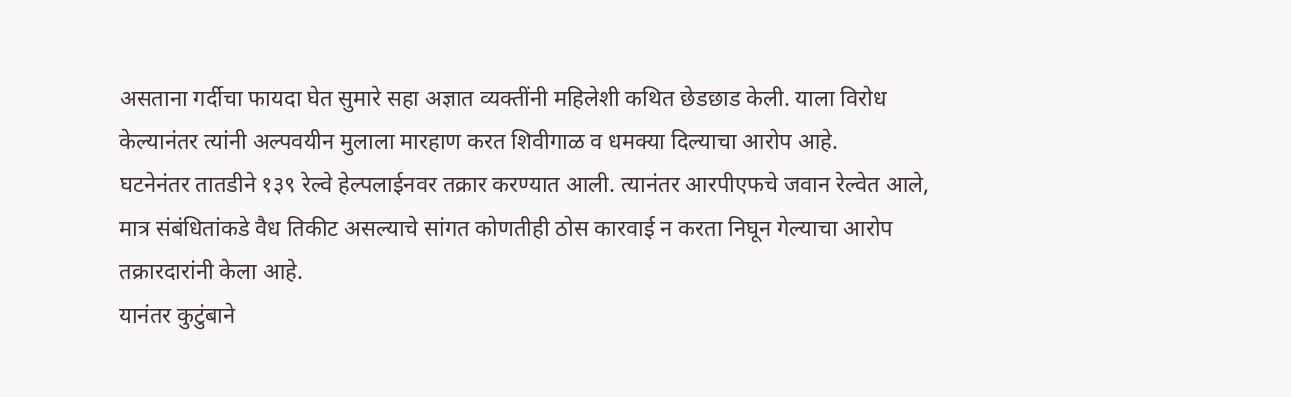असताना गर्दीचा फायदा घेत सुमारे सहा अज्ञात व्यक्तींनी महिलेशी कथित छेडछाड केली. याला विरोध केल्यानंतर त्यांनी अल्पवयीन मुलाला मारहाण करत शिवीगाळ व धमक्या दिल्याचा आरोप आहे.
घटनेनंतर तातडीने १३९ रेल्वे हेल्पलाईनवर तक्रार करण्यात आली. त्यानंतर आरपीएफचे जवान रेल्वेत आले, मात्र संबंधितांकडे वैध तिकीट असल्याचे सांगत कोणतीही ठोस कारवाई न करता निघून गेल्याचा आरोप तक्रारदारांनी केला आहे.
यानंतर कुटुंबाने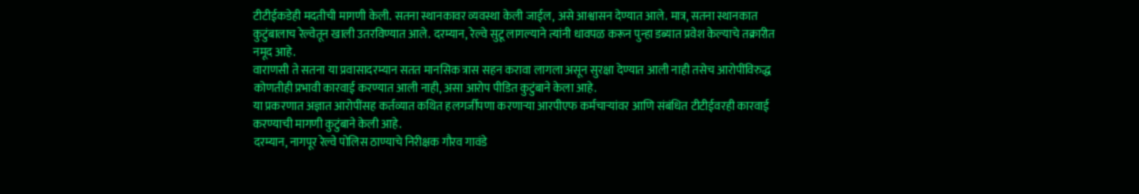टीटीईकडेही मदतीची मागणी केली. सतना स्थानकावर व्यवस्था केली जाईल, असे आश्वासन देण्यात आले. मात्र, सतना स्थानकात कुटुंबालाच रेल्वेतून खाली उतरविण्यात आले. दरम्यान, रेल्वे सुटू लागल्याने त्यांनी धावपळ करून पुन्हा डब्यात प्रवेश केल्याचे तक्रारीत नमूद आहे.
वाराणसी ते सतना या प्रवासादरम्यान सतत मानसिक त्रास सहन करावा लागला असून सुरक्षा देण्यात आली नाही तसेच आरोपींविरुद्ध कोणतीही प्रभावी कारवाई करण्यात आली नाही, असा आरोप पीडित कुटुंबाने केला आहे.
या प्रकरणात अज्ञात आरोपींसह कर्तव्यात कथित हलगर्जीपणा करणाऱ्या आरपीएफ कर्मचाऱ्यांवर आणि संबंधित टीटीईवरही कारवाई करण्याची मागणी कुटुंबाने केली आहे.
दरम्यान, नागपूर रेल्वे पोलिस ठाण्याचे निरीक्षक गौरव गावंडे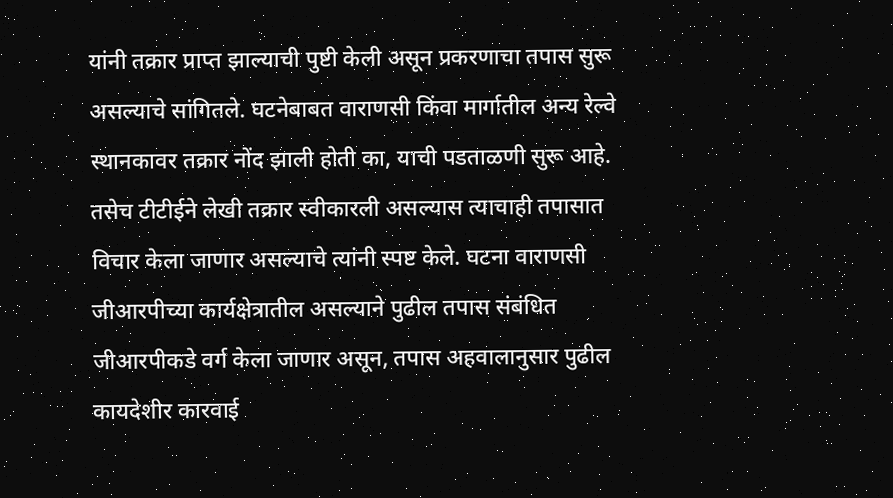यांनी तक्रार प्राप्त झाल्याची पुष्टी केली असून प्रकरणाचा तपास सुरू असल्याचे सांगितले. घटनेबाबत वाराणसी किंवा मार्गातील अन्य रेल्वे स्थानकावर तक्रार नोंद झाली होती का, याची पडताळणी सुरू आहे. तसेच टीटीईने लेखी तक्रार स्वीकारली असल्यास त्याचाही तपासात विचार केला जाणार असल्याचे त्यांनी स्पष्ट केले. घटना वाराणसी जीआरपीच्या कार्यक्षेत्रातील असल्याने पुढील तपास संबंधित जीआरपीकडे वर्ग केला जाणार असून, तपास अहवालानुसार पुढील कायदेशीर कारवाई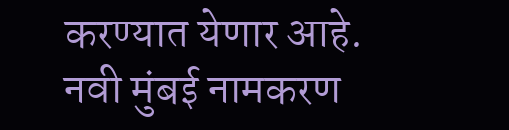करण्यात येणार आहे.
नवी मुंबई नामकरण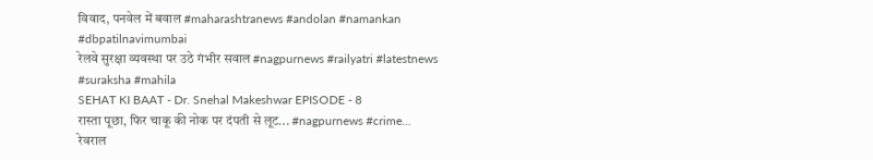विवाद, पनवेल में बवाल #maharashtranews #andolan #namankan #dbpatilnavimumbai
रेलवे सुरक्षा व्यवस्था पर उठे गंभीर सवाल #nagpurnews #railyatri #latestnews #suraksha #mahila
SEHAT KI BAAT - Dr. Snehal Makeshwar EPISODE - 8
रास्ता पूछा, फिर चाकू की नोक पर दंपती से लूट... #nagpurnews #crime...
रेवराल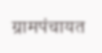ग्रामपंचायत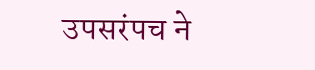उपसरंपच ने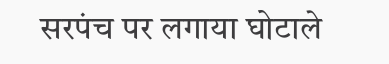सरपंच पर लगाया घोटाले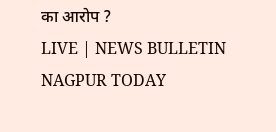का आरोप ?
LIVE | NEWS BULLETIN NAGPUR TODAY